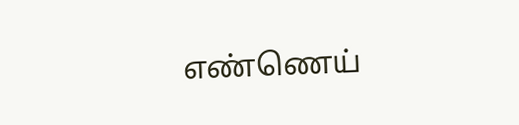எண்ணெய்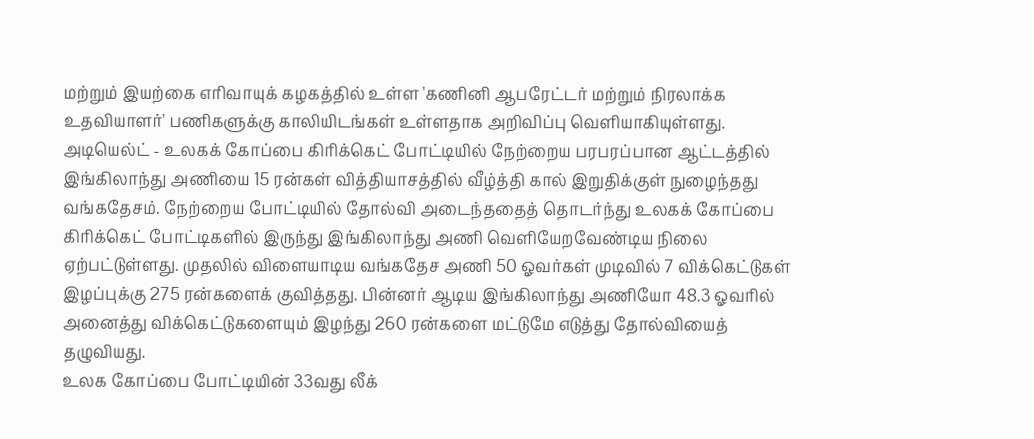மற்றும் இயற்கை எரிவாயுக் கழகத்தில் உள்ள 'கணினி ஆபரேட்டர் மற்றும் நிரலாக்க உதவியாளர்' பணிகளுக்கு காலியிடங்கள் உள்ளதாக அறிவிப்பு வெளியாகியுள்ளது.
அடியெல்ட் - உலகக் கோப்பை கிரிக்கெட் போட்டியில் நேற்றைய பரபரப்பான ஆட்டத்தில் இங்கிலாந்து அணியை 15 ரன்கள் வித்தியாசத்தில் வீழ்த்தி கால் இறுதிக்குள் நுழைந்தது வங்கதேசம். நேற்றைய போட்டியில் தோல்வி அடைந்ததைத் தொடர்ந்து உலகக் கோப்பை கிரிக்கெட் போட்டிகளில் இருந்து இங்கிலாந்து அணி வெளியேறவேண்டிய நிலை ஏற்பட்டுள்ளது. முதலில் விளையாடிய வங்கதேச அணி 50 ஓவர்கள் முடிவில் 7 விக்கெட்டுகள் இழப்புக்கு 275 ரன்களைக் குவித்தது. பின்னர் ஆடிய இங்கிலாந்து அணியோ 48.3 ஓவரில் அனைத்து விக்கெட்டுகளையும் இழந்து 260 ரன்களை மட்டுமே எடுத்து தோல்வியைத் தழுவியது.
உலக கோப்பை போட்டியின் 33வது லீக்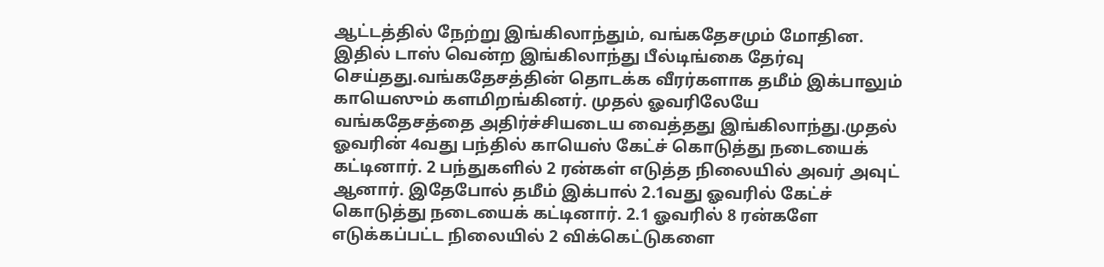ஆட்டத்தில் நேற்று இங்கிலாந்தும், வங்கதேசமும் மோதின. இதில் டாஸ் வென்ற இங்கிலாந்து பீல்டிங்கை தேர்வு செய்தது.வங்கதேசத்தின் தொடக்க வீரர்களாக தமீம் இக்பாலும் காயெஸும் களமிறங்கினர். முதல் ஓவரிலேயே வங்கதேசத்தை அதிர்ச்சியடைய வைத்தது இங்கிலாந்து.முதல் ஓவரின் 4வது பந்தில் காயெஸ் கேட்ச் கொடுத்து நடையைக் கட்டினார். 2 பந்துகளில் 2 ரன்கள் எடுத்த நிலையில் அவர் அவுட் ஆனார். இதேபோல் தமீம் இக்பால் 2.1வது ஓவரில் கேட்ச் கொடுத்து நடையைக் கட்டினார். 2.1 ஓவரில் 8 ரன்களே எடுக்கப்பட்ட நிலையில் 2 விக்கெட்டுகளை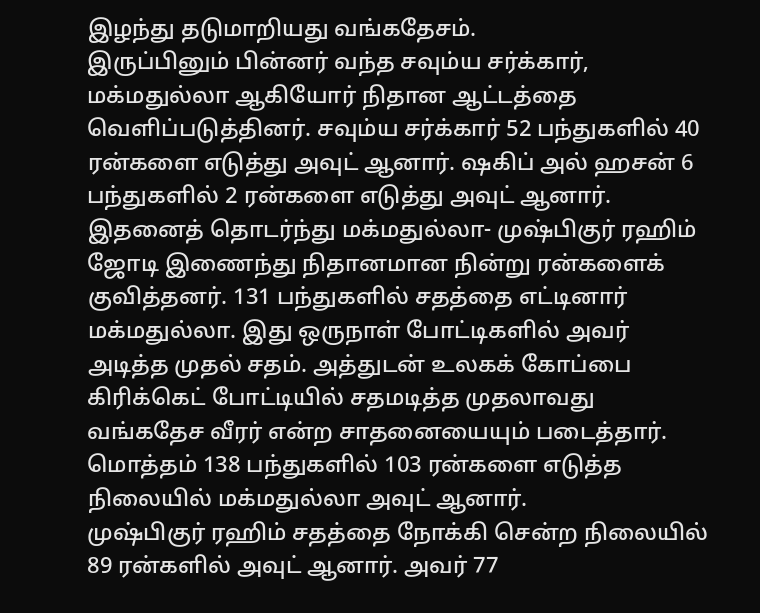இழந்து தடுமாறியது வங்கதேசம்.
இருப்பினும் பின்னர் வந்த சவும்ய சர்க்கார், மக்மதுல்லா ஆகியோர் நிதான ஆட்டத்தை வெளிப்படுத்தினர். சவும்ய சர்க்கார் 52 பந்துகளில் 40 ரன்களை எடுத்து அவுட் ஆனார். ஷகிப் அல் ஹசன் 6 பந்துகளில் 2 ரன்களை எடுத்து அவுட் ஆனார். இதனைத் தொடர்ந்து மக்மதுல்லா- முஷ்பிகுர் ரஹிம் ஜோடி இணைந்து நிதானமான நின்று ரன்களைக் குவித்தனர். 131 பந்துகளில் சதத்தை எட்டினார் மக்மதுல்லா. இது ஒருநாள் போட்டிகளில் அவர் அடித்த முதல் சதம். அத்துடன் உலகக் கோப்பை கிரிக்கெட் போட்டியில் சதமடித்த முதலாவது வங்கதேச வீரர் என்ற சாதனையையும் படைத்தார். மொத்தம் 138 பந்துகளில் 103 ரன்களை எடுத்த நிலையில் மக்மதுல்லா அவுட் ஆனார்.
முஷ்பிகுர் ரஹிம் சதத்தை நோக்கி சென்ற நிலையில் 89 ரன்களில் அவுட் ஆனார். அவர் 77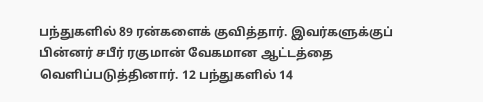பந்துகளில் 89 ரன்களைக் குவித்தார். இவர்களுக்குப் பின்னர் சபீர் ரகுமான் வேகமான ஆட்டத்தை வெளிப்படுத்தினார். 12 பந்துகளில் 14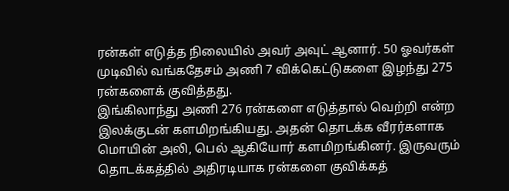ரன்கள் எடுத்த நிலையில் அவர் அவுட் ஆனார். 50 ஓவர்கள் முடிவில் வங்கதேசம் அணி 7 விக்கெட்டுகளை இழந்து 275 ரன்களைக் குவித்தது.
இங்கிலாந்து அணி 276 ரன்களை எடுத்தால் வெற்றி என்ற இலக்குடன் களமிறங்கியது. அதன் தொடக்க வீரர்களாக மொயின் அலி, பெல் ஆகியோர் களமிறங்கினர். இருவரும் தொடக்கத்தில் அதிரடியாக ரன்களை குவிக்கத்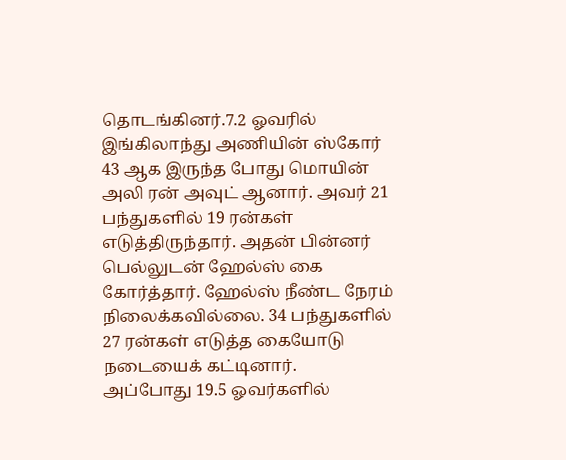தொடங்கினர்.7.2 ஓவரில் இங்கிலாந்து அணியின் ஸ்கோர் 43 ஆக இருந்த போது மொயின் அலி ரன் அவுட் ஆனார். அவர் 21 பந்துகளில் 19 ரன்கள் எடுத்திருந்தார். அதன் பின்னர் பெல்லுடன் ஹேல்ஸ் கை கோர்த்தார். ஹேல்ஸ் நீண்ட நேரம் நிலைக்கவில்லை. 34 பந்துகளில் 27 ரன்கள் எடுத்த கையோடு நடையைக் கட்டினார்.
அப்போது 19.5 ஓவர்களில்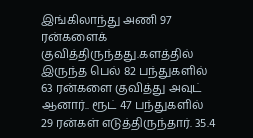இங்கிலாந்து அணி 97 ரன்களைக் குவித்திருந்தது.களத்தில் இருந்த பெல் 82 பந்துகளில் 63 ரன்களை குவித்து அவுட் ஆனார்.. ரூட் 47 பந்துகளில் 29 ரன்கள் எடுத்திருந்தார். 35.4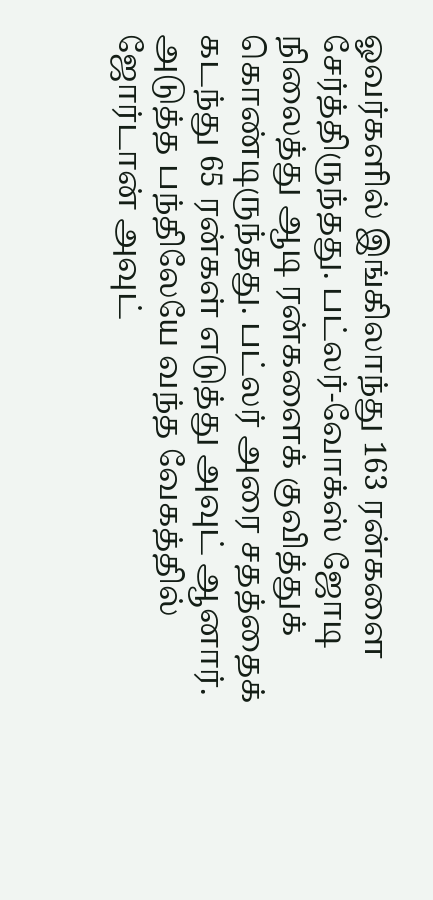ஓவர்களில் இங்கிலாந்து 163 ரன்களை சேர்த்திருந்தது. பட்லர்-வோக்ஸ் ஜோடி நிலைத்து ஆடி ரன்களைக் குவித்துக் கொண்டிருந்தது. பட்லர் அரை சதத்தைக் கடந்து 65 ரன்கள் எடுத்து அவுட் ஆனார். அடுத்த பந்திலேயே வந்த வேகத்தில் ஜோர்டான் அவுட்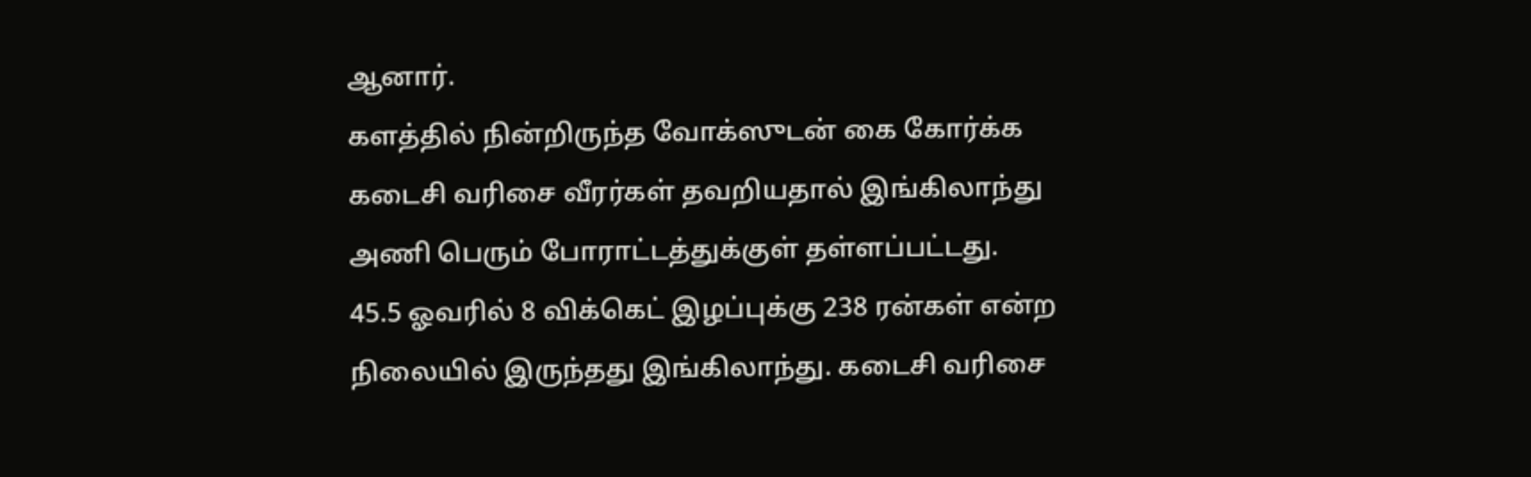ஆனார்.
களத்தில் நின்றிருந்த வோக்ஸுடன் கை கோர்க்க கடைசி வரிசை வீரர்கள் தவறியதால் இங்கிலாந்து அணி பெரும் போராட்டத்துக்குள் தள்ளப்பட்டது.
45.5 ஓவரில் 8 விக்கெட் இழப்புக்கு 238 ரன்கள் என்ற நிலையில் இருந்தது இங்கிலாந்து. கடைசி வரிசை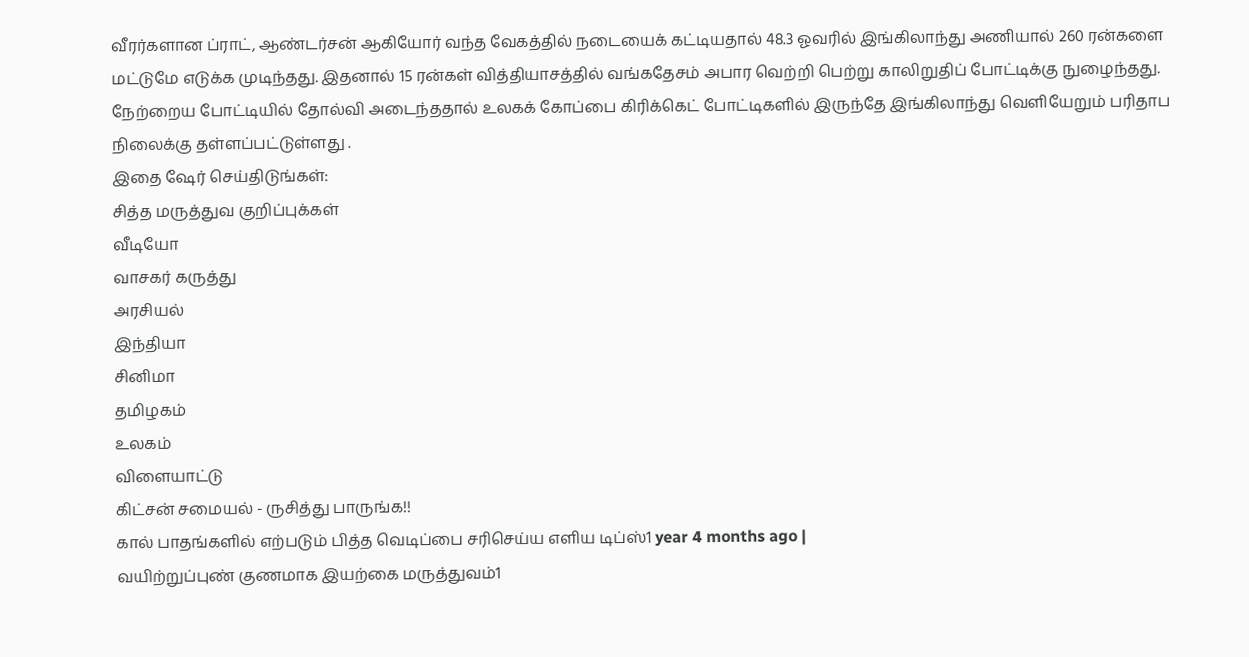வீரர்களான ப்ராட், ஆண்டர்சன் ஆகியோர் வந்த வேகத்தில் நடையைக் கட்டியதால் 48.3 ஓவரில் இங்கிலாந்து அணியால் 260 ரன்களை மட்டுமே எடுக்க முடிந்தது. இதனால் 15 ரன்கள் வித்தியாசத்தில் வங்கதேசம் அபார வெற்றி பெற்று காலிறுதிப் போட்டிக்கு நுழைந்தது. நேற்றைய போட்டியில் தோல்வி அடைந்ததால் உலகக் கோப்பை கிரிக்கெட் போட்டிகளில் இருந்தே இங்கிலாந்து வெளியேறும் பரிதாப நிலைக்கு தள்ளப்பட்டுள்ளது .
இதை ஷேர் செய்திடுங்கள்:
சித்த மருத்துவ குறிப்புக்கள்
வீடியோ
வாசகர் கருத்து
அரசியல்
இந்தியா
சினிமா
தமிழகம்
உலகம்
விளையாட்டு
கிட்சன் சமையல் - ருசித்து பாருங்க!!
கால் பாதங்களில் எற்படும் பித்த வெடிப்பை சரிசெய்ய எளிய டிப்ஸ்1 year 4 months ago |
வயிற்றுப்புண் குணமாக இயற்கை மருத்துவம்1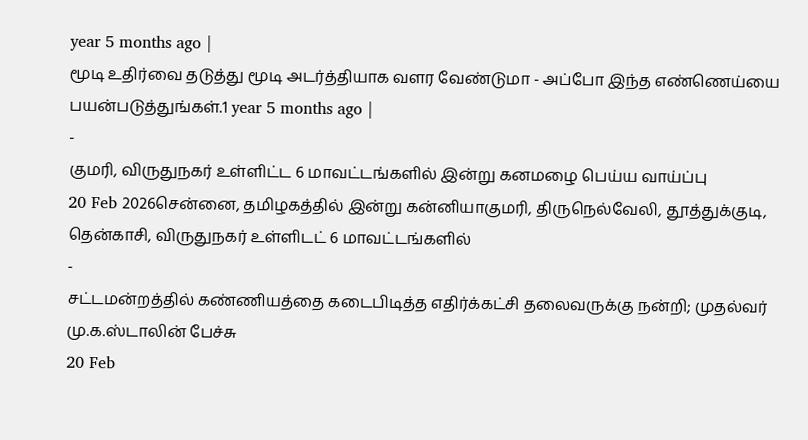year 5 months ago |
மூடி உதிர்வை தடுத்து மூடி அடர்த்தியாக வளர வேண்டுமா - அப்போ இந்த எண்ணெய்யை பயன்படுத்துங்கள்.1 year 5 months ago |
-
குமரி, விருதுநகர் உள்ளிட்ட 6 மாவட்டங்களில் இன்று கனமழை பெய்ய வாய்ப்பு
20 Feb 2026சென்னை, தமிழகத்தில் இன்று கன்னியாகுமரி, திருநெல்வேலி, தூத்துக்குடி, தென்காசி, விருதுநகர் உள்ளிடட் 6 மாவட்டங்களில்
-
சட்டமன்றத்தில் கண்ணியத்தை கடைபிடித்த எதிர்க்கட்சி தலைவருக்கு நன்றி; முதல்வர் மு.க.ஸ்டாலின் பேச்சு
20 Feb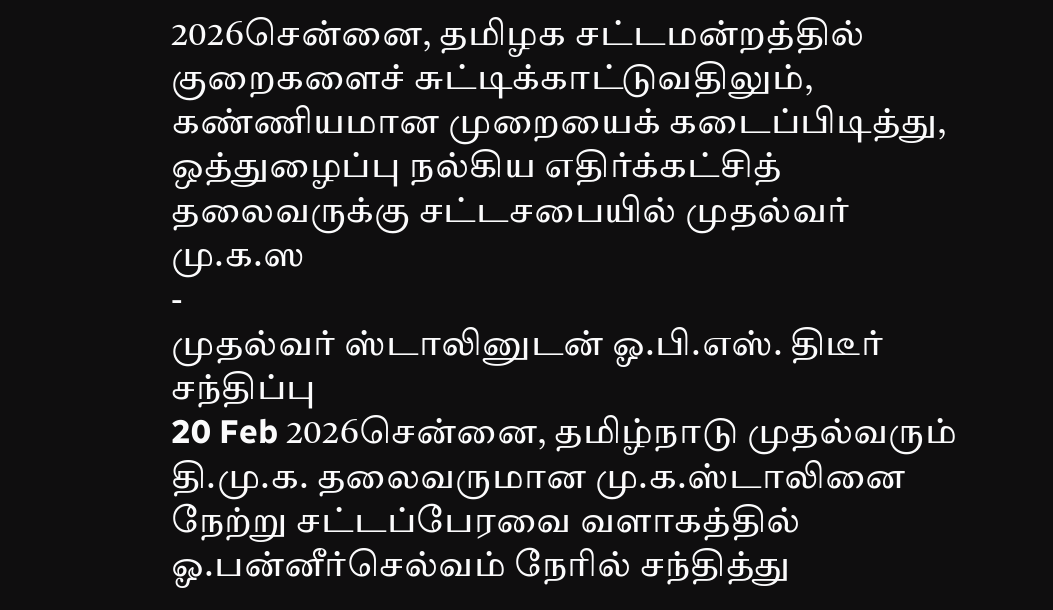2026சென்னை, தமிழக சட்டமன்றத்தில் குறைகளைச் சுட்டிக்காட்டுவதிலும், கண்ணியமான முறையைக் கடைப்பிடித்து, ஒத்துழைப்பு நல்கிய எதிர்க்கட்சித் தலைவருக்கு சட்டசபையில் முதல்வர் மு.க.ஸ
-
முதல்வர் ஸ்டாலினுடன் ஓ.பி.எஸ். திடீர் சந்திப்பு
20 Feb 2026சென்னை, தமிழ்நாடு முதல்வரும் தி.மு.க. தலைவருமான மு.க.ஸ்டாலினை நேற்று சட்டப்பேரவை வளாகத்தில் ஓ.பன்னீர்செல்வம் நேரில் சந்தித்து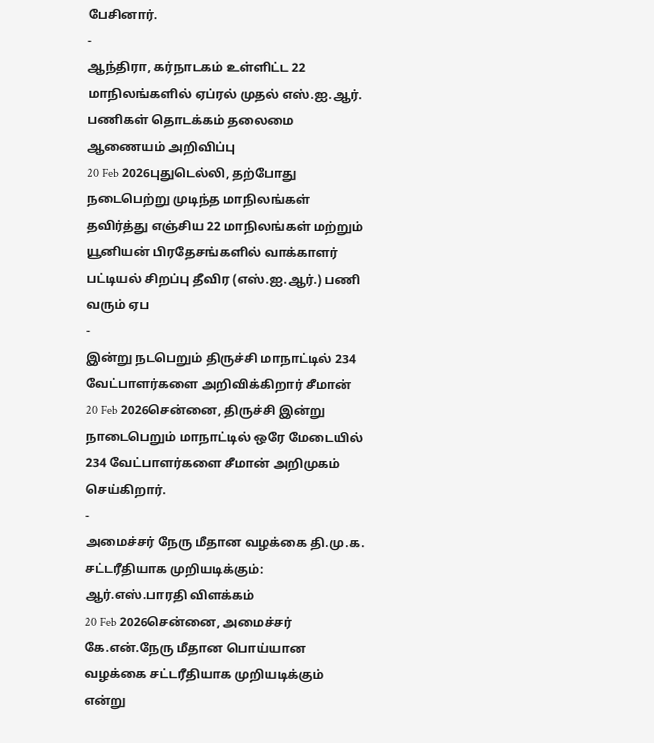பேசினார்.
-
ஆந்திரா, கர்நாடகம் உள்ளிட்ட 22 மாநிலங்களில் ஏப்ரல் முதல் எஸ்.ஐ.ஆர். பணிகள் தொடக்கம் தலைமை ஆணையம் அறிவிப்பு
20 Feb 2026புதுடெல்லி, தற்போது நடைபெற்று முடிந்த மாநிலங்கள் தவிர்த்து எஞ்சிய 22 மாநிலங்கள் மற்றும் யூனியன் பிரதேசங்களில் வாக்காளர் பட்டியல் சிறப்பு தீவிர (எஸ்.ஐ.ஆர்.) பணி வரும் ஏப
-
இன்று நடபெறும் திருச்சி மாநாட்டில் 234 வேட்பாளர்களை அறிவிக்கிறார் சீமான்
20 Feb 2026சென்னை, திருச்சி இன்று நாடைபெறும் மாநாட்டில் ஒரே மேடையில் 234 வேட்பாளர்களை சீமான் அறிமுகம் செய்கிறார்.
-
அமைச்சர் நேரு மீதான வழக்கை தி.மு.க. சட்டரீதியாக முறியடிக்கும்: ஆர்.எஸ்.பாரதி விளக்கம்
20 Feb 2026சென்னை, அமைச்சர் கே.என்.நேரு மீதான பொய்யான வழக்கை சட்டரீதியாக முறியடிக்கும் என்று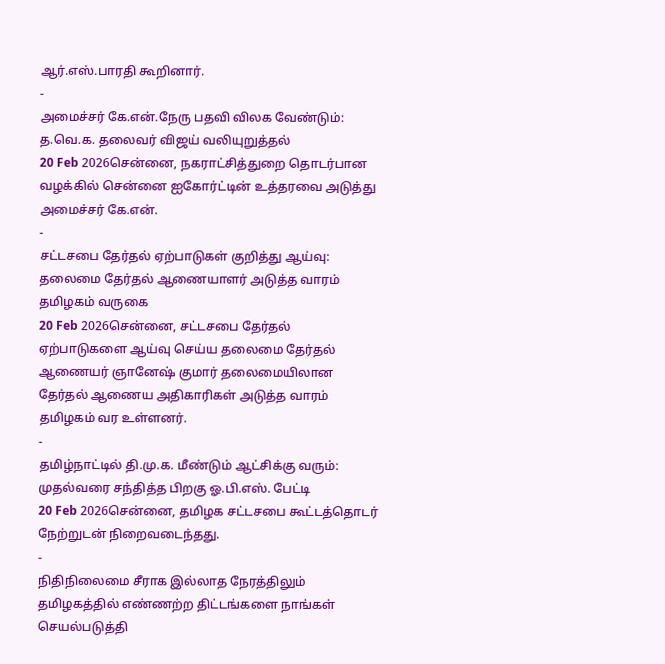ஆர்.எஸ்.பாரதி கூறினார்.
-
அமைச்சர் கே.என்.நேரு பதவி விலக வேண்டும்: த.வெ.க. தலைவர் விஜய் வலியுறுத்தல்
20 Feb 2026சென்னை, நகராட்சித்துறை தொடர்பான வழக்கில் சென்னை ஐகோர்ட்டின் உத்தரவை அடுத்து அமைச்சர் கே.என்.
-
சட்டசபை தேர்தல் ஏற்பாடுகள் குறித்து ஆய்வு: தலைமை தேர்தல் ஆணையாளர் அடுத்த வாரம் தமிழகம் வருகை
20 Feb 2026சென்னை, சட்டசபை தேர்தல் ஏற்பாடுகளை ஆய்வு செய்ய தலைமை தேர்தல் ஆணையர் ஞானேஷ் குமார் தலைமையிலான தேர்தல் ஆணைய அதிகாரிகள் அடுத்த வாரம் தமிழகம் வர உள்ளனர்.
-
தமிழ்நாட்டில் தி.மு.க. மீண்டும் ஆட்சிக்கு வரும்: முதல்வரை சந்தித்த பிறகு ஓ.பி.எஸ். பேட்டி
20 Feb 2026சென்னை, தமிழக சட்டசபை கூட்டத்தொடர் நேற்றுடன் நிறைவடைந்தது.
-
நிதிநிலைமை சீராக இல்லாத நேரத்திலும் தமிழகத்தில் எண்ணற்ற திட்டங்களை நாங்கள் செயல்படுத்தி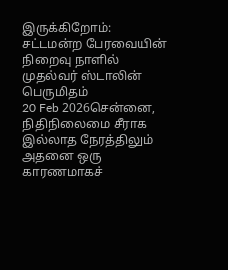இருக்கிறோம்: சட்டமன்ற பேரவையின் நிறைவு நாளில் முதல்வர் ஸ்டாலின் பெருமிதம்
20 Feb 2026சென்னை, நிதிநிலைமை சீராக இல்லாத நேரத்திலும் அதனை ஒரு காரணமாகச்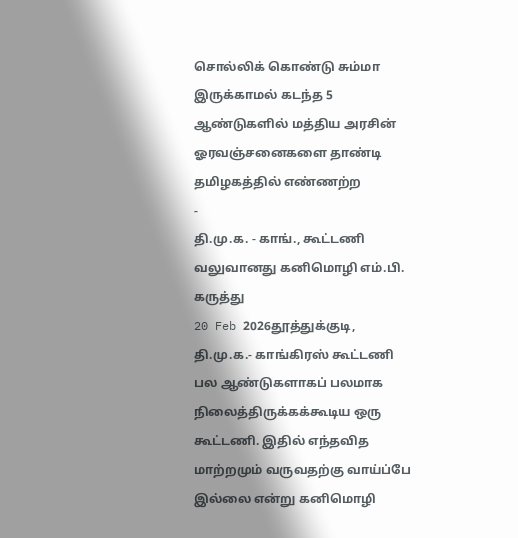சொல்லிக் கொண்டு சும்மா இருக்காமல் கடந்த 5 ஆண்டுகளில் மத்திய அரசின் ஓரவஞ்சனைகளை தாண்டி தமிழகத்தில் எண்ணற்ற
-
தி.மு.க. - காங்., கூட்டணி வலுவானது கனிமொழி எம்.பி. கருத்து
20 Feb 2026தூத்துக்குடி, தி.மு.க.- காங்கிரஸ் கூட்டணி பல ஆண்டுகளாகப் பலமாக நிலைத்திருக்கக்கூடிய ஒரு கூட்டணி. இதில் எந்தவித மாற்றமும் வருவதற்கு வாய்ப்பே இல்லை என்று கனிமொழி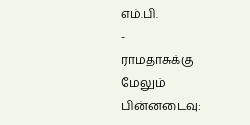எம்.பி.
-
ராமதாசுக்கு மேலும் பின்னடைவு: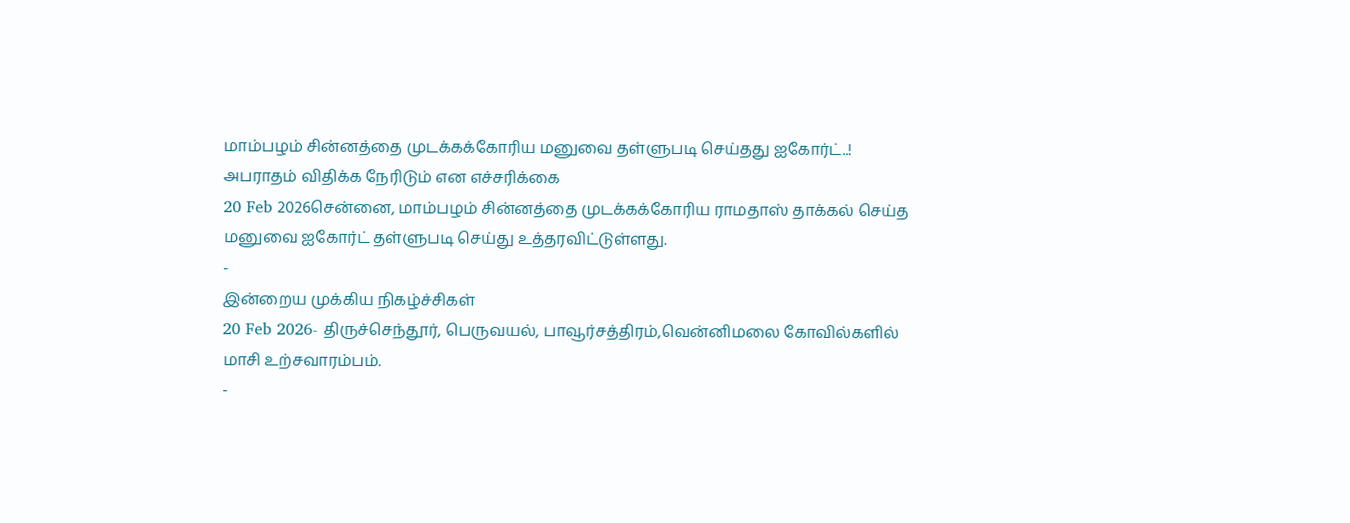மாம்பழம் சின்னத்தை முடக்கக்கோரிய மனுவை தள்ளுபடி செய்தது ஐகோர்ட்..! அபராதம் விதிக்க நேரிடும் என எச்சரிக்கை
20 Feb 2026சென்னை, மாம்பழம் சின்னத்தை முடக்கக்கோரிய ராமதாஸ் தாக்கல் செய்த மனுவை ஐகோர்ட் தள்ளுபடி செய்து உத்தரவிட்டுள்ளது.
-
இன்றைய முக்கிய நிகழ்ச்சிகள்
20 Feb 2026- திருச்செந்தூர், பெருவயல், பாவூர்சத்திரம்,வென்னிமலை கோவில்களில் மாசி உற்சவாரம்பம்.
-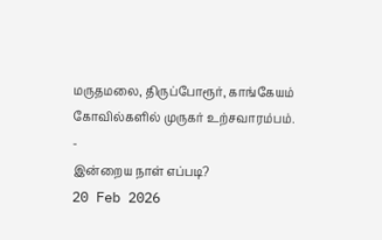மருதமலை, திருப்போரூர், காங்கேயம் கோவில்களில் முருகர் உற்சவாரம்பம்.
-
இன்றைய நாள் எப்படி?
20 Feb 2026